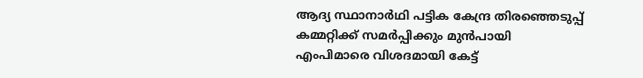ആദ്യ സ്ഥാനാർഥി പട്ടിക കേന്ദ്ര തിരഞ്ഞെടുപ്പ് കമ്മറ്റിക്ക് സമർപ്പിക്കും മുൻപായി എംപിമാരെ വിശദമായി കേട്ട്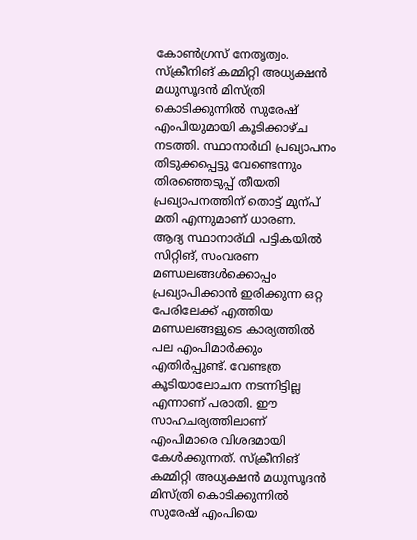കോൺഗ്രസ് നേതൃത്വം. സ്ക്രീനിങ് കമ്മിറ്റി അധ്യക്ഷൻ മധുസൂദൻ മിസ്ത്രി കൊടിക്കുന്നിൽ സുരേഷ് എംപിയുമായി കൂടിക്കാഴ്ച നടത്തി. സ്ഥാനാർഥി പ്രഖ്യാപനം തിടുക്കപ്പെട്ടു വേണ്ടെന്നും തിരഞ്ഞെടുപ്പ് തീയതി പ്രഖ്യാപനത്തിന് തൊട്ട് മുന്പ് മതി എന്നുമാണ് ധാരണ.
ആദ്യ സ്ഥാനാര്ഥി പട്ടികയിൽ സിറ്റിങ്, സംവരണ മണ്ഡലങ്ങൾക്കൊപ്പം പ്രഖ്യാപിക്കാൻ ഇരിക്കുന്ന ഒറ്റ പേരിലേക്ക് എത്തിയ മണ്ഡലങ്ങളുടെ കാര്യത്തിൽ പല എംപിമാർക്കും എതിർപ്പുണ്ട്. വേണ്ടത്ര കൂടിയാലോചന നടന്നിട്ടില്ല എന്നാണ് പരാതി. ഈ സാഹചര്യത്തിലാണ് എംപിമാരെ വിശദമായി കേൾക്കുന്നത്. സ്ക്രീനിങ് കമ്മിറ്റി അധ്യക്ഷൻ മധുസൂദൻ മിസ്ത്രി കൊടിക്കുന്നിൽ സുരേഷ് എംപിയെ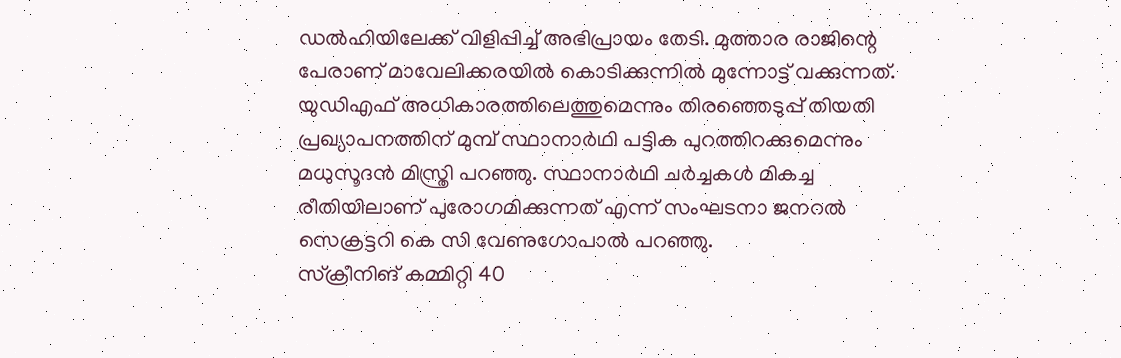ഡൽഹിയിലേക്ക് വിളിപ്പിച്ച് അഭിപ്രായം തേടി. മുത്താര രാജിന്റെ പേരാണ് മാവേലിക്കരയിൽ കൊടിക്കുന്നിൽ മുന്നോട്ട് വക്കുന്നത്.
യുഡിഎഫ് അധികാരത്തിലെത്തുമെന്നും തിരഞ്ഞെടുപ്പ് തിയതി പ്രഖ്യാപനത്തിന് മുമ്പ് സ്ഥാനാർഥി പട്ടിക പുറത്തിറക്കുമെന്നും മധുസൂദൻ മിസ്ത്രി പറഞ്ഞു. സ്ഥാനാർഥി ചർച്ചകൾ മികച്ച രീതിയിലാണ് പുരോഗമിക്കുന്നത് എന്ന് സംഘടനാ ജനറൽ സെക്രട്ടറി കെ സി വേണുഗോപാൽ പറഞ്ഞു.
സ്ക്രീനിങ് കമ്മിറ്റി 40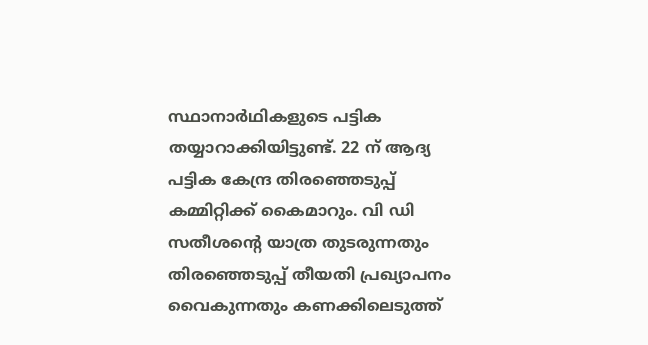സ്ഥാനാർഥികളുടെ പട്ടിക തയ്യാറാക്കിയിട്ടുണ്ട്. 22 ന് ആദ്യ പട്ടിക കേന്ദ്ര തിരഞ്ഞെടുപ്പ് കമ്മിറ്റിക്ക് കൈമാറും. വി ഡി സതീശന്റെ യാത്ര തുടരുന്നതും തിരഞ്ഞെടുപ്പ് തീയതി പ്രഖ്യാപനം വൈകുന്നതും കണക്കിലെടുത്ത്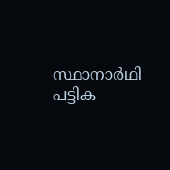സ്ഥാനാർഥി പട്ടിക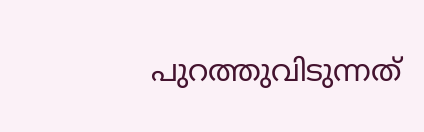പുറത്തുവിടുന്നത്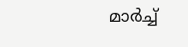മാർച്ച്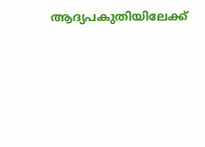ആദ്യപകുതിയിലേക്ക്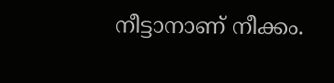നീട്ടാനാണ് നീക്കം.